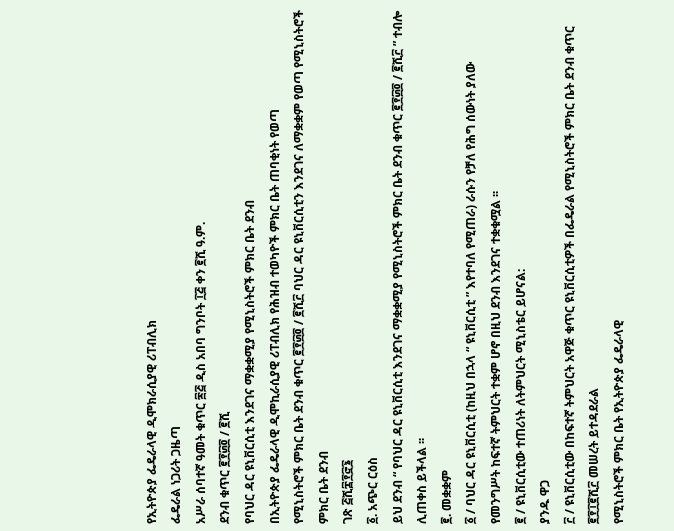የኢትዮጵያ ፌዴራላዊ ዲሞክራሲያዊ ሪፐብሊክ
ፌዴራል ነጋሪት ጋዜጣ
አሥራ ሰባተኛ ዓመት ቁጥር ፷፭ ዲስ አበባ ግንቦት ፲፭ ቀን ፪ሺ ዓ.ም.
ደንብ ቁጥር ፪፻፴፬ / ፪ሺ
የባህር ዳር ዩኒቨርሲቲ እንደገና ማቋቋሚያ የሚኒስትሮች ምክር ቤት ደንብ
በኢትዮጵያ ፌዴራላዊ ዲሞኪራሲያዊ ሪፐብሊክ የሕዝብ ተወካዮች ምክር ቤት ጠባቂነት የወጣ
የሚኒስትሮች ምክር ቤት ደንብ ቁጥር ፪፻፴፬ / ፪ሺ፫ ባህር ዳር ዩኒቨርሲቲን እንደገና ለማቋቋም የወጣ የሚኒስትሮች ምክር ቤት ደንብ
ገጽ ፭ሺ፰፻፸፮
፩. አጭር ርዕስ
ይህ ደንብ “ የባህር ዳር ዩኒቨርሲቲ እንደገና ማቋቋሚያ የሚኒስትሮች ምክር ቤት ደንብ ቁጥር ፪፻፴፬ / ፪ሺ፫ ” ተብሎ ሊጠቀስ ይችላል ፡፡
፪. መቋቋም
፩ / ባህር ዳር ዩኒቨርሲቲ (ከዚህ በኋላ “ ዩኒቨርሲቲ ” እየተባለ የሚጠራ) ራሱን የቻለ የሕግ ሰውነት ያለው የመንግሥት ከፍተኛ ትምህርት ተቋም ሆኖ በዚህ ደንብ እንደገና ተቋቁሟል ፡፡
፪ / ዩኒቨርሲቲው ተጠሪነት ለትምህርት ሚኒስቴር ይሆናል:
ያንዱ ዋጋ
፫ / ዩኒቨርሲቲው በከፍተኛ ትምህርት አዋጅ ቁጥር ዩኒቨርሲቲዎች በፌዴራል የሚኒስትሮች ምክር ቤት ደንብ ቁጥር ፪፻፲፪ሺ፫ መሠረት ይተዳደራል
የሚኒስትሮች ምክር ቤት የኢትዮጵያ ፌዴራላዊ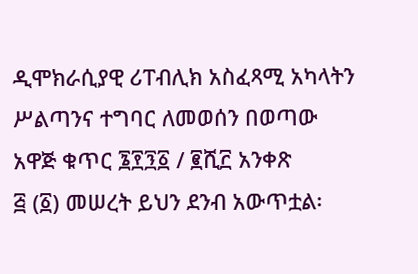ዲሞክራሲያዊ ሪፐብሊክ አስፈጻሚ አካላትን ሥልጣንና ተግባር ለመወሰን በወጣው አዋጅ ቁጥር ፮፻፺፩ / ፪ሺ፫ አንቀጽ
፭ (፩) መሠረት ይህን ደንብ አውጥቷል፡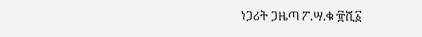ነጋሪት ጋዜጣ ፖ.ሣ.ቁ ፹ሺ፩